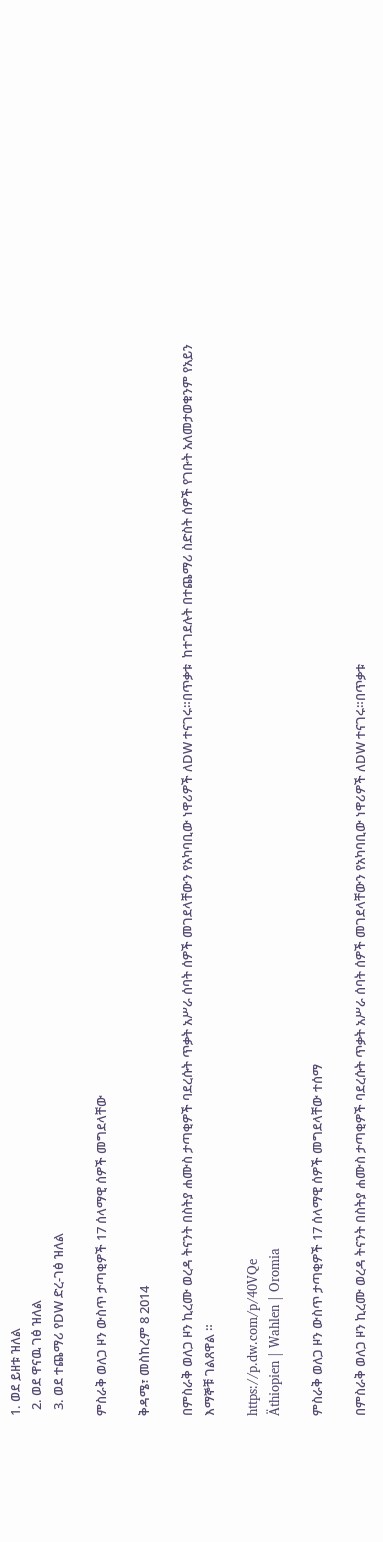1. ወደ ይዘቱ ዝለል
  2. ወደ ዋናዉ ገፅ ዝለል
  3. ወደ ተጨማሪ የDW ድረ-ገፅ ዝለል

ምስራቅ ወለጋ ዞን ውስጥ ታጣቂዎች 17 ሰላማዊ ሰዎች መግደላቸው

ቅዳሜ፣ መስከረም 8 2014

በምስራቅ ወለጋ ዞን ኪረሙ ወረዳ ትናንት በስትያ ሐሙስ ታጣቂዎች ባደረሱት ጥቃት አሥራ ሰባት ሰዎች መገደላቸውን የአካባቢው ነዋሪዎች ለDW ተናገሩ።በጥቃቱ  ከተገደሉት በተጨማሪ ስድስት ሰዎች የገቡት አለመታወቁንም የአይን እማኞቹ ገልጸዋል ።

https://p.dw.com/p/40VQe
Äthiopien | Wahlen | Oromia

ምስራቅ ወለጋ ዞን ውስጥ ታጣቂዎች 17 ሰላማዊ ሰዎች መግደላቸው ተሰማ

በምስራቅ ወለጋ ዞን ኪረሙ ወረዳ ትናንት በስትያ ሐሙስ ታጣቂዎች ባደረሱት ጥቃት አሥራ ሰባት ሰዎች መገደላቸውን የአካባቢው ነዋሪዎች ለDW ተናገሩ።በጥቃቱ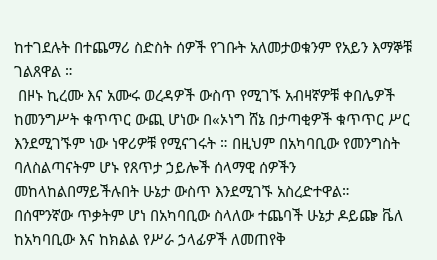ከተገደሉት በተጨማሪ ስድስት ሰዎች የገቡት አለመታወቁንም የአይን እማኞቹ ገልጸዋል ።
 በዞኑ ኪረሙ እና አሙሩ ወረዳዎች ውስጥ የሚገኙ አብዛኛዎቹ ቀበሌዎች ከመንግሥት ቁጥጥር ውጪ ሆነው በ«ኦነግ ሸኔ በታጣቂዎች ቁጥጥር ሥር እንደሚገኙም ነው ነዋሪዎቹ የሚናገሩት ። በዚህም በአካባቢው የመንግስት ባለስልጣናትም ሆኑ የጸጥታ ኃይሎች ሰላማዊ ሰዎችን መከላከልበማይችሉበት ሁኔታ ውስጥ እንደሚገኙ አስረድተዋል።
በሰሞንኛው ጥቃትም ሆነ በአካባቢው ስላለው ተጨባች ሁኔታ ዶይጬ ቬለ ከአካባቢው እና ከክልል የሥራ ኃላፊዎች ለመጠየቅ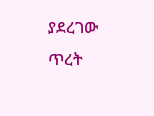ያደረገው  ጥረት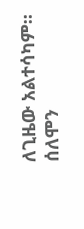ለጊዜው አልተሳካም።
ሰለሞን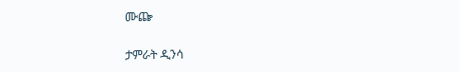ሙጬ

ታምራት ዲንሳ